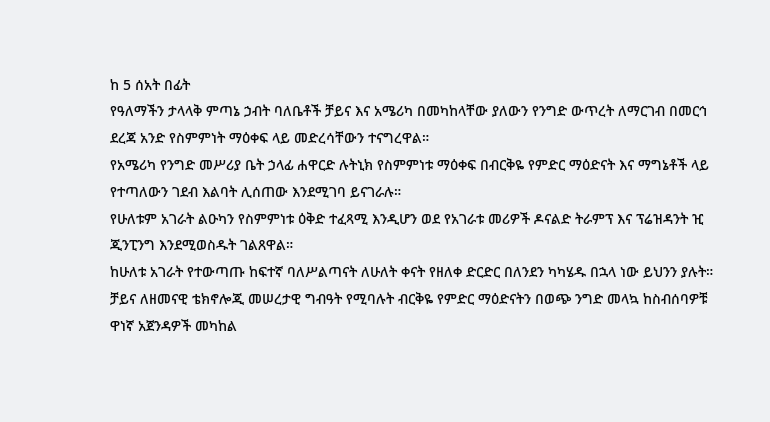ከ 5 ሰአት በፊት
የዓለማችን ታላላቅ ምጣኔ ኃብት ባለቤቶች ቻይና እና አሜሪካ በመካከላቸው ያለውን የንግድ ውጥረት ለማርገብ በመርኅ ደረጃ አንድ የስምምነት ማዕቀፍ ላይ መድረሳቸውን ተናግረዋል።
የአሜሪካ የንግድ መሥሪያ ቤት ኃላፊ ሐዋርድ ሉትኒክ የስምምነቱ ማዕቀፍ በብርቅዬ የምድር ማዕድናት እና ማግኔቶች ላይ የተጣለውን ገደብ እልባት ሊሰጠው እንደሚገባ ይናገራሉ።
የሁለቱም አገራት ልዑካን የስምምነቱ ዕቅድ ተፈጻሚ እንዲሆን ወደ የአገራቱ መሪዎች ዶናልድ ትራምፕ እና ፕሬዝዳንት ዢ ጂንፒንግ እንደሚወስዱት ገልጸዋል።
ከሁለቱ አገራት የተውጣጡ ከፍተኛ ባለሥልጣናት ለሁለት ቀናት የዘለቀ ድርድር በለንደን ካካሄዱ በኋላ ነው ይህንን ያሉት።
ቻይና ለዘመናዊ ቴክኖሎጂ መሠረታዊ ግብዓት የሚባሉት ብርቅዬ የምድር ማዕድናትን በወጭ ንግድ መላኳ ከስብሰባዎቹ ዋነኛ አጀንዳዎች መካከል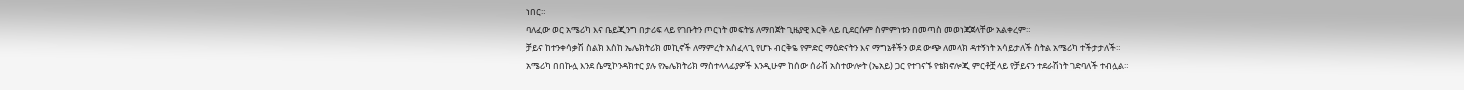ነበር።
ባለፈው ወር አሜሪካ እና ቤይጂንግ በታሪፍ ላይ የገቡትን ጦርነት መፍትሄ ለማበጀት ጊዜያዊ እርቅ ላይ ቢደርሱም ስምምነቱን በመጣስ መወነጃጀላቸው አልቀረም።
ቻይና ከተንቀሳቃሽ ስልክ እስከ ኤሌክትሪክ መኪኖች ለማምረት አስፈላጊ የሆኑ ብርቅዬ የምድር ማዕድናትን እና ማግኔቶችን ወደ ውጭ ለመላክ ዳተኝነት አሳይታለች ስትል አሜሪካ ተችታታለች።
አሜሪካ በበኩሏ እንደ ሴሚኮንዳክተር ያሉ የኤሌክትሪክ ማስተላላፊያዎች እንዲሁም ከሰው ሰራሽ አስተውሎት (ኤአይ) ጋር የተገናኙ የቴክኖሎጂ ምርቶቿ ላይ የቻይናን ተደራሽነት ገድባለች ተብሏል።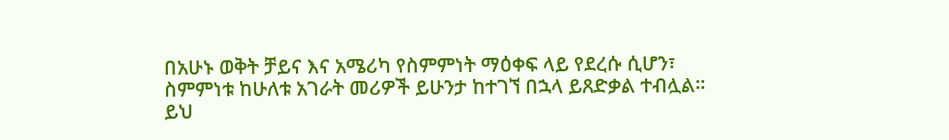በአሁኑ ወቅት ቻይና እና አሜሪካ የስምምነት ማዕቀፍ ላይ የደረሱ ሲሆን፣ ስምምነቱ ከሁለቱ አገራት መሪዎች ይሁንታ ከተገኘ በኋላ ይጸድቃል ተብሏል።
ይህ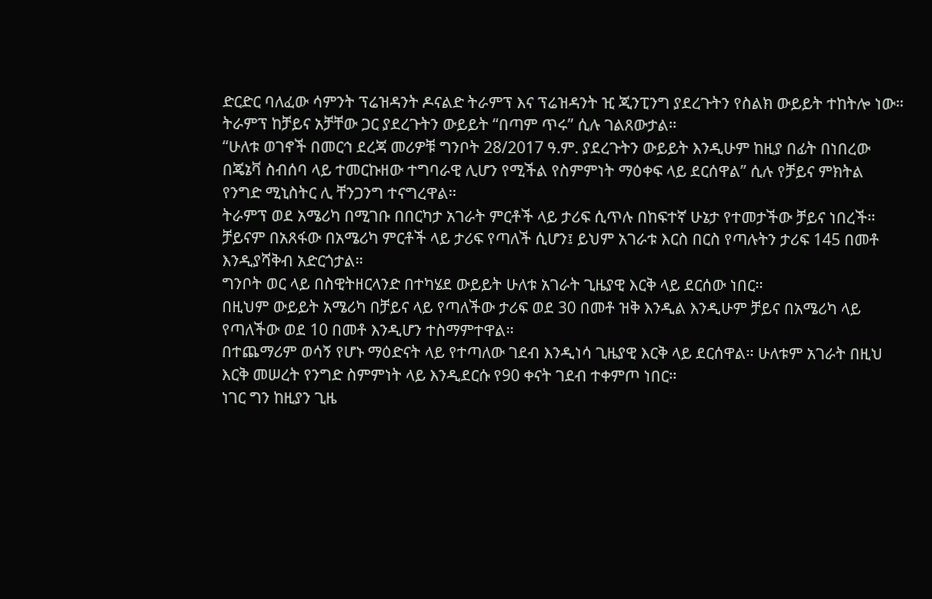ድርድር ባለፈው ሳምንት ፕሬዝዳንት ዶናልድ ትራምፕ እና ፕሬዝዳንት ዢ ጂንፒንግ ያደረጉትን የስልክ ውይይት ተከትሎ ነው። ትራምፕ ከቻይና አቻቸው ጋር ያደረጉትን ውይይት “በጣም ጥሩ” ሲሉ ገልጸውታል።
“ሁለቱ ወገኖች በመርኅ ደረጃ መሪዎቹ ግንቦት 28/2017 ዓ.ም. ያደረጉትን ውይይት እንዲሁም ከዚያ በፊት በነበረው በጄኔቫ ስብሰባ ላይ ተመርኩዘው ተግባራዊ ሊሆን የሚችል የስምምነት ማዕቀፍ ላይ ደርሰዋል” ሲሉ የቻይና ምክትል የንግድ ሚኒስትር ሊ ቸንጋንግ ተናግረዋል።
ትራምፕ ወደ አሜሪካ በሚገቡ በበርካታ አገራት ምርቶች ላይ ታሪፍ ሲጥሉ በከፍተኛ ሁኔታ የተመታችው ቻይና ነበረች።
ቻይናም በአጸፋው በአሜሪካ ምርቶች ላይ ታሪፍ የጣለች ሲሆን፤ ይህም አገራቱ እርስ በርስ የጣሉትን ታሪፍ 145 በመቶ እንዲያሻቅብ አድርጎታል።
ግንቦት ወር ላይ በስዊትዘርላንድ በተካሄደ ውይይት ሁለቱ አገራት ጊዜያዊ እርቅ ላይ ደርሰው ነበር።
በዚህም ውይይት አሜሪካ በቻይና ላይ የጣለችው ታሪፍ ወደ 30 በመቶ ዝቅ እንዲል እንዲሁም ቻይና በአሜሪካ ላይ የጣለችው ወደ 10 በመቶ እንዲሆን ተስማምተዋል።
በተጨማሪም ወሳኝ የሆኑ ማዕድናት ላይ የተጣለው ገደብ እንዲነሳ ጊዜያዊ እርቅ ላይ ደርሰዋል። ሁለቱም አገራት በዚህ እርቅ መሠረት የንግድ ስምምነት ላይ እንዲደርሱ የ90 ቀናት ገደብ ተቀምጦ ነበር።
ነገር ግን ከዚያን ጊዜ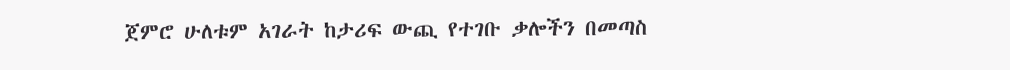ጀምሮ ሁለቱም አገራት ከታሪፍ ውጪ የተገቡ ቃሎችን በመጣስ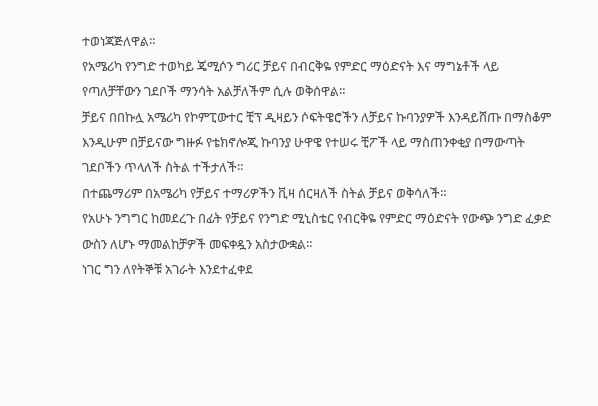ተወነጃጅለዋል።
የአሜሪካ የንግድ ተወካይ ጄሚሶን ግሪር ቻይና በብርቅዬ የምድር ማዕድናት እና ማግኔቶች ላይ የጣለቻቸውን ገደቦች ማንሳት አልቻለችም ሲሉ ወቅሰዋል።
ቻይና በበኩሏ አሜሪካ የኮምፒውተር ቺፕ ዲዛይን ሶፍትዌሮችን ለቻይና ኩባንያዎች እንዳይሸጡ በማስቆም እንዲሁም በቻይናው ግዙፉ የቴክኖሎጂ ኩባንያ ሁዋዌ የተሠሩ ቺፖች ላይ ማስጠንቀቂያ በማውጣት ገደቦችን ጥላለች ስትል ተችታለች።
በተጨማሪም በአሜሪካ የቻይና ተማሪዎችን ቪዛ ሰርዛለች ስትል ቻይና ወቅሳለች።
የአሁኑ ንግግር ከመደረጉ በፊት የቻይና የንግድ ሚኒስቴር የብርቅዬ የምድር ማዕድናት የውጭ ንግድ ፈቃድ ውስን ለሆኑ ማመልከቻዎች መፍቀዷን አስታውቋል።
ነገር ግን ለየትኞቹ አገራት እንደተፈቀደ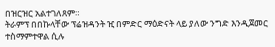በዝርዝር አልተገለጸም።
ትራምፕ በበኩላቸው ፕሬዝዳንት ዢ በምድር ማዕድናት ላይ ያለው ንግድ እንዲጀመር ተስማምተዋል ሲሉ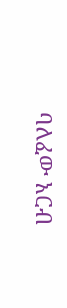ባለፈው አርብ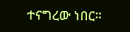ተናግረው ነበር።